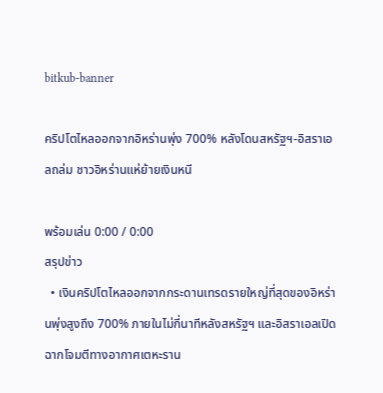bitkub-banner

คริปโตไหลออกจากอิหร่านพุ่ง 700% หลังโดนสหรัฐฯ-อิสราเอลถล่ม ชาวอิหร่านแห่ย้ายเงินหนี

พร้อมเล่น 0:00 / 0:00
สรุปข่าว
  • เงินคริปโตไหลออกจากกระดานเทรดรายใหญ่ที่สุดของอิหร่านพุ่งสูงถึง 700% ภายในไม่กี่นาทีหลังสหรัฐฯ และอิสราเอลเปิดฉากโจมตีทางอากาศเตหะราน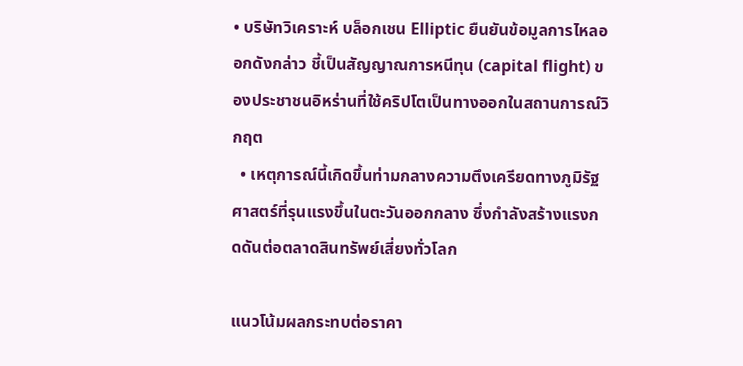• บริษัทวิเคราะห์ บล็อกเชน Elliptic ยืนยันข้อมูลการไหลออกดังกล่าว ชี้เป็นสัญญาณการหนีทุน (capital flight) ของประชาชนอิหร่านที่ใช้คริปโตเป็นทางออกในสถานการณ์วิกฤต
  • เหตุการณ์นี้เกิดขึ้นท่ามกลางความตึงเครียดทางภูมิรัฐศาสตร์ที่รุนแรงขึ้นในตะวันออกกลาง ซึ่งกำลังสร้างแรงกดดันต่อตลาดสินทรัพย์เสี่ยงทั่วโลก

แนวโน้มผลกระทบต่อราคา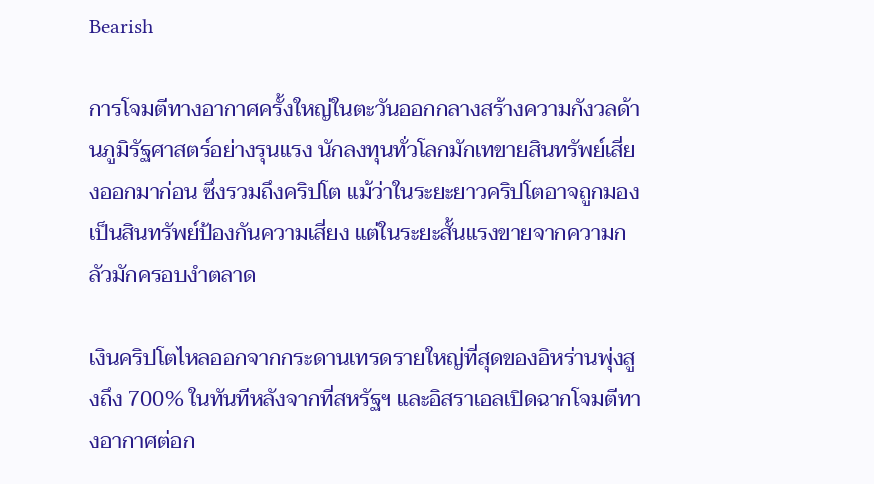Bearish

การโจมตีทางอากาศครั้งใหญ่ในตะวันออกกลางสร้างความกังวลด้านภูมิรัฐศาสตร์อย่างรุนแรง นักลงทุนทั่วโลกมักเทขายสินทรัพย์เสี่ยงออกมาก่อน ซึ่งรวมถึงคริปโต แม้ว่าในระยะยาวคริปโตอาจถูกมองเป็นสินทรัพย์ป้องกันความเสี่ยง แต่ในระยะสั้นแรงขายจากความกลัวมักครอบงำตลาด

เงินคริปโตไหลออกจากกระดานเทรดรายใหญ่ที่สุดของอิหร่านพุ่งสูงถึง 700% ในทันทีหลังจากที่สหรัฐฯ และอิสราเอลเปิดฉากโจมตีทางอากาศต่อก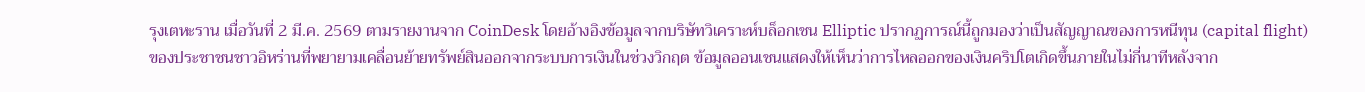รุงเตหะราน เมื่อวันที่ 2 มี.ค. 2569 ตามรายงานจาก CoinDesk โดยอ้างอิงข้อมูลจากบริษัทวิเคราะห์บล็อกเชน Elliptic ปรากฏการณ์นี้ถูกมองว่าเป็นสัญญาณของการหนีทุน (capital flight) ของประชาชนชาวอิหร่านที่พยายามเคลื่อนย้ายทรัพย์สินออกจากระบบการเงินในช่วงวิกฤต ข้อมูลออนเชนแสดงให้เห็นว่าการไหลออกของเงินคริปโตเกิดขึ้นภายในไม่กี่นาทีหลังจาก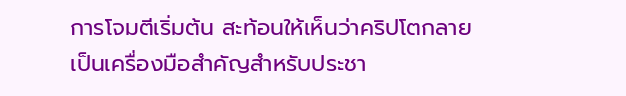การโจมตีเริ่มต้น สะท้อนให้เห็นว่าคริปโตกลายเป็นเครื่องมือสำคัญสำหรับประชา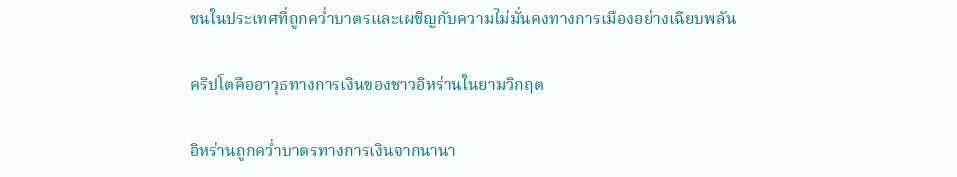ชนในประเทศที่ถูกคว่ำบาตรและเผชิญกับความไม่มั่นคงทางการเมืองอย่างเฉียบพลัน

คริปโตคืออาวุธทางการเงินของชาวอิหร่านในยามวิกฤต

อิหร่านถูกคว่ำบาตรทางการเงินจากนานา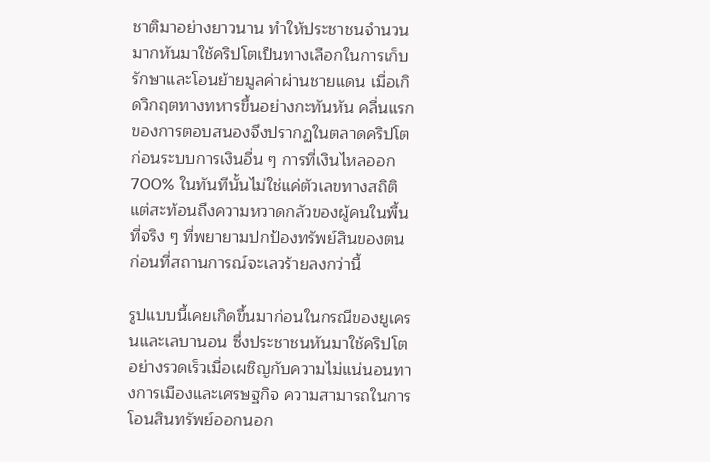ชาติมาอย่างยาวนาน ทำให้ประชาชนจำนวนมากหันมาใช้คริปโตเป็นทางเลือกในการเก็บรักษาและโอนย้ายมูลค่าผ่านชายแดน เมื่อเกิดวิกฤตทางทหารขึ้นอย่างกะทันหัน คลื่นแรกของการตอบสนองจึงปรากฏในตลาดคริปโตก่อนระบบการเงินอื่น ๆ การที่เงินไหลออก 700% ในทันทีนั้นไม่ใช่แค่ตัวเลขทางสถิติ แต่สะท้อนถึงความหวาดกลัวของผู้คนในพื้นที่จริง ๆ ที่พยายามปกป้องทรัพย์สินของตนก่อนที่สถานการณ์จะเลวร้ายลงกว่านี้

รูปแบบนี้เคยเกิดขึ้นมาก่อนในกรณีของยูเครนและเลบานอน ซึ่งประชาชนหันมาใช้คริปโตอย่างรวดเร็วเมื่อเผชิญกับความไม่แน่นอนทางการเมืองและเศรษฐกิจ ความสามารถในการโอนสินทรัพย์ออกนอก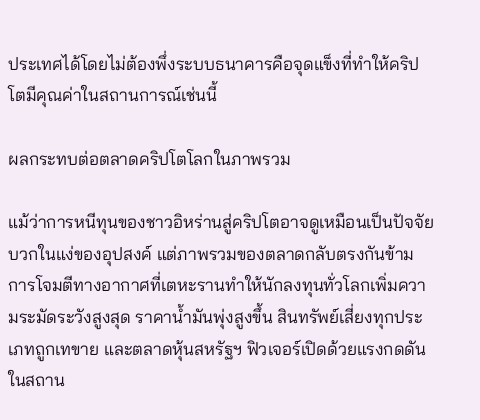ประเทศได้โดยไม่ต้องพึ่งระบบธนาคารคือจุดแข็งที่ทำให้คริปโตมีคุณค่าในสถานการณ์เช่นนี้

ผลกระทบต่อตลาดคริปโตโลกในภาพรวม

แม้ว่าการหนีทุนของชาวอิหร่านสู่คริปโตอาจดูเหมือนเป็นปัจจัยบวกในแง่ของอุปสงค์ แต่ภาพรวมของตลาดกลับตรงกันข้าม การโจมตีทางอากาศที่เตหะรานทำให้นักลงทุนทั่วโลกเพิ่มความระมัดระวังสูงสุด ราคาน้ำมันพุ่งสูงขึ้น สินทรัพย์เสี่ยงทุกประเภทถูกเทขาย และตลาดหุ้นสหรัฐฯ ฟิวเจอร์เปิดด้วยแรงกดดัน ในสถาน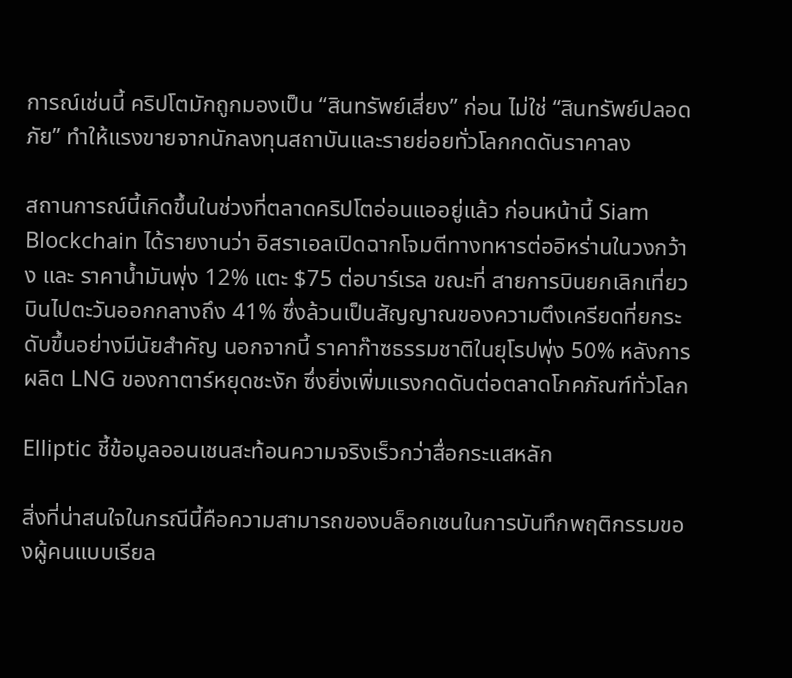การณ์เช่นนี้ คริปโตมักถูกมองเป็น “สินทรัพย์เสี่ยง” ก่อน ไม่ใช่ “สินทรัพย์ปลอดภัย” ทำให้แรงขายจากนักลงทุนสถาบันและรายย่อยทั่วโลกกดดันราคาลง

สถานการณ์นี้เกิดขึ้นในช่วงที่ตลาดคริปโตอ่อนแออยู่แล้ว ก่อนหน้านี้ Siam Blockchain ได้รายงานว่า อิสราเอลเปิดฉากโจมตีทางทหารต่ออิหร่านในวงกว้าง และ ราคาน้ำมันพุ่ง 12% แตะ $75 ต่อบาร์เรล ขณะที่ สายการบินยกเลิกเที่ยวบินไปตะวันออกกลางถึง 41% ซึ่งล้วนเป็นสัญญาณของความตึงเครียดที่ยกระดับขึ้นอย่างมีนัยสำคัญ นอกจากนี้ ราคาก๊าซธรรมชาติในยุโรปพุ่ง 50% หลังการผลิต LNG ของกาตาร์หยุดชะงัก ซึ่งยิ่งเพิ่มแรงกดดันต่อตลาดโภคภัณฑ์ทั่วโลก

Elliptic ชี้ข้อมูลออนเชนสะท้อนความจริงเร็วกว่าสื่อกระแสหลัก

สิ่งที่น่าสนใจในกรณีนี้คือความสามารถของบล็อกเชนในการบันทึกพฤติกรรมของผู้คนแบบเรียล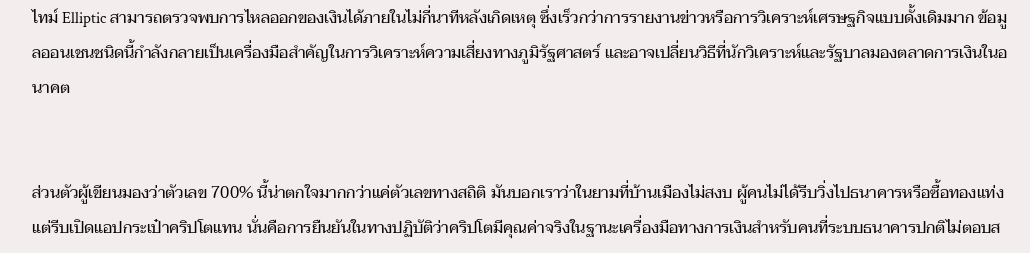ไทม์ Elliptic สามารถตรวจพบการไหลออกของเงินได้ภายในไม่กี่นาทีหลังเกิดเหตุ ซึ่งเร็วกว่าการรายงานข่าวหรือการวิเคราะห์เศรษฐกิจแบบดั้งเดิมมาก ข้อมูลออนเชนชนิดนี้กำลังกลายเป็นเครื่องมือสำคัญในการวิเคราะห์ความเสี่ยงทางภูมิรัฐศาสตร์ และอาจเปลี่ยนวิธีที่นักวิเคราะห์และรัฐบาลมองตลาดการเงินในอนาคต


ส่วนตัวผู้เขียนมองว่าตัวเลข 700% นี้น่าตกใจมากกว่าแค่ตัวเลขทางสถิติ มันบอกเราว่าในยามที่บ้านเมืองไม่สงบ ผู้คนไม่ได้รีบวิ่งไปธนาคารหรือซื้อทองแท่ง แต่รีบเปิดแอปกระเป๋าคริปโตแทน นั่นคือการยืนยันในทางปฏิบัติว่าคริปโตมีคุณค่าจริงในฐานะเครื่องมือทางการเงินสำหรับคนที่ระบบธนาคารปกติไม่ตอบส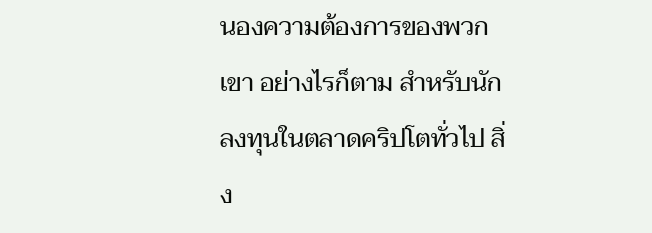นองความต้องการของพวกเขา อย่างไรก็ตาม สำหรับนักลงทุนในตลาดคริปโตทั่วไป สิ่ง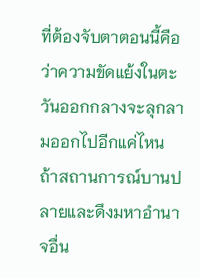ที่ต้องจับตาตอนนี้คือว่าความขัดแย้งในตะวันออกกลางจะลุกลามออกไปอีกแค่ไหน ถ้าสถานการณ์บานปลายและดึงมหาอำนาจอื่น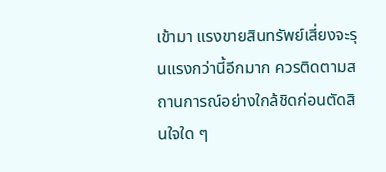เข้ามา แรงขายสินทรัพย์เสี่ยงจะรุนแรงกว่านี้อีกมาก ควรติดตามสถานการณ์อย่างใกล้ชิดก่อนตัดสินใจใด ๆ